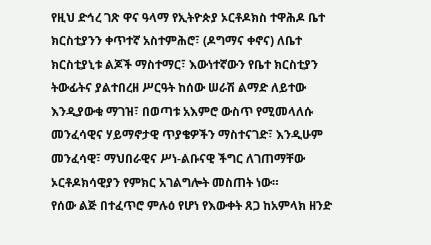የዚህ ድኅረ ገጽ ዋና ዓላማ የኢትዮጵያ ኦርቶዶክስ ተዋሕዶ ቤተ ክርስቲያንን ቀጥተኛ አስተምሕሮ፣ (ዶግማና ቀኖና) ለቤተ ክርስቲያኒቱ ልጆች ማስተማር፣ እውነተኛውን የቤተ ክርስቲያን ትውፊትና ያልተበረዘ ሥርዓት ከሰው ሠራሽ ልማድ ለይተው እንዲያውቁ ማገዝ፣ በወጣቱ አእምሮ ውስጥ የሚመላለሱ መንፈሳዊና ሃይማኖታዊ ጥያቄዎችን ማስተናገድ፣ እንዲሁም መንፈሳዊ፣ ማህበራዊና ሥነ-ልቡናዊ ችግር ለገጠማቸው ኦርቶዶክሳዊያን የምክር አገልግሎት መስጠት ነው።
የሰው ልጅ በተፈጥሮ ምሉዕ የሆነ የእውቀት ጸጋ ከአምላክ ዘንድ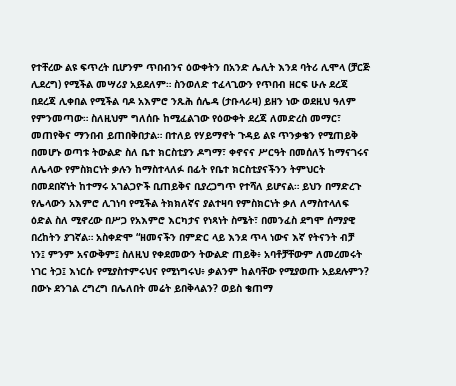የተቸረው ልዩ ፍጥረት ቢሆንም ጥበብንና ዕውቀትን በአንድ ሌሊት እንደ ባትሪ ሊሞላ (ቻርጅ ሊደረግ) የሚችል መሣሪያ አይደለም። ስንወለድ ተፈላጊውን የጥበብ ዘርፍ ሁሉ ደረጃ በደረጃ ሊቀበል የሚችል ባዶ አእምሮ ንጹሕ ሰሌዳ (ታቡላራዛ) ይዘን ነው ወደዚህ ዓለም የምንመጣው። ስለዚህም ግለሰቡ ከሚፈልገው የዕውቀት ደረጃ ለመድረስ መማር፣ መጠየቅና ማንበብ ይጠበቅበታል። በተለይ የሃይማኖት ጉዳይ ልዩ ጥንቃቄን የሚጠይቅ በመሆኑ ወጣቱ ትውልድ ስለ ቤተ ክርስቲያን ዶግማ፣ ቀኖናና ሥርዓት በመሰለኝ ከማናገሩና ለሌላው የምስክርነት ቃሉን ከማስተላለፉ በፊት የቤተ ክርስቲያናችንን ትምህርት በመደበኛነት ከተማሩ አገልጋዮች ቢጠይቅና ቢያረጋግጥ የተሻለ ይሆናል። ይህን በማድረጉ የሌላውን አእምሮ ሊገነባ የሚችል ትክክለኛና ያልተዛባ የምስክርነት ቃለ ለማስተላለፍ ዕድል ስለ ሚኖረው በሥጋ የአእምሮ እርካታና የነጻነት ስሜት፣ በመንፈስ ደግሞ ሰማያዊ በረከትን ያገኛል። አስቀድሞ “ዘመናችን በምድር ላይ እንደ ጥላ ነውና እኛ የትናንት ብቻ ነን፤ ምንም አናውቅም፤ ስለዚህ የቀደመውን ትውልድ ጠይቅ፥ አባቶቻቸውም ለመረመሩት ነገር ትጋ፤ እነርሱ የሚያስተምሩህና የሚነግሩህ፥ ቃልንም ከልባቸው የሚያወጡ አይደሉምን? በውኑ ደንገል ረግረግ በሌለበት መሬት ይበቅላልን? ወይስ ቄጠማ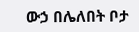ውኃ በሌለበት ቦታ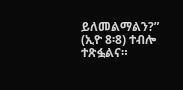ይለመልማልን?” (ኢዮ 8፡8) ተብሎ ተጽፏልና።